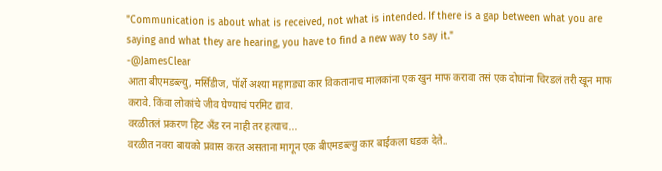"Communication is about what is received, not what is intended. If there is a gap between what you are saying and what they are hearing, you have to find a new way to say it."
-@JamesClear
आता बीएमडब्ल्यु, मर्सिडीज, पॉर्शे अश्या महागड्या कार विकतानाच मालकांना एक खुन माफ करावा तसं एक दोघांना चिरडलं तरी खून माफ करावे. किंवा लोकांचे जीव घेण्याचं परमिट द्याव.
वरळीतलं प्रकरण हिट अँड रन नाही तर हत्याच...
वरळीत नवरा बायको प्रवास करत असताना मागून एक बीएमडब्ल्यु कार बाईकला धडक देते..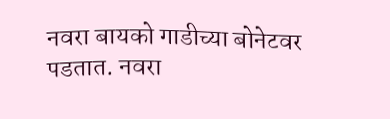नवरा बायको गाडीच्या बोनेटवर पडतात. नवरा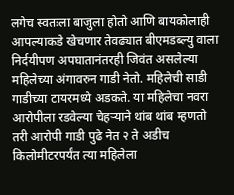लगेच स्वतःला बाजुला होतो आणि बायकोलाही आपल्याकडे खेचणार तेवढ्यात बीएमडब्ल्यु वाला निर्दयीपण अपघातानंतरही जिवंत असलेल्या महिलेच्या अंगावरुन गाडी नेतो. महिलेची साडी गाडीच्या टायरमध्ये अडकते. या महिलेचा नवरा आरोपीला रडवेल्या चेहऱ्याने थांब थांब म्हणतो तरी आरोपी गाडी पुढे नेत २ ते अडीच किलोमीटरपर्यंत त्या महिलेला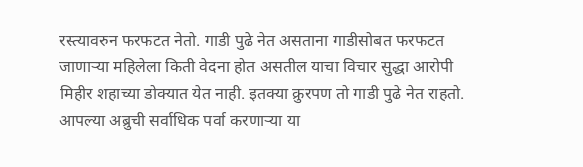रस्त्यावरुन फरफटत नेतो. गाडी पुढे नेत असताना गाडीसोबत फरफटत जाणाऱ्या महिलेला किती वेदना होत असतील याचा विचार सुद्धा आरोपी मिहीर शहाच्या डोक्यात येत नाही. इतक्या क्रुरपण तो गाडी पुढे नेत राहतो. आपल्या अब्रुची सर्वाधिक पर्वा करणाऱ्या या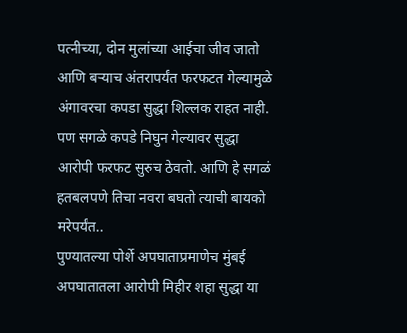पत्नीच्या, दोन मुलांच्या आईचा जीव जातो आणि बऱ्याच अंतरापर्यंत फरफटत गेल्यामुळे अंगावरचा कपडा सुद्धा शिल्लक राहत नाही. पण सगळे कपडे निघुन गेल्यावर सुद्धा आरोपी फरफट सुरुच ठेवतो. आणि हे सगळं हतबलपणे तिचा नवरा बघतो त्याची बायको मरेपर्यंत..
पुण्यातल्या पोर्शे अपघाताप्रमाणेच मुंबई अपघातातला आरोपी मिहीर शहा सुद्धा या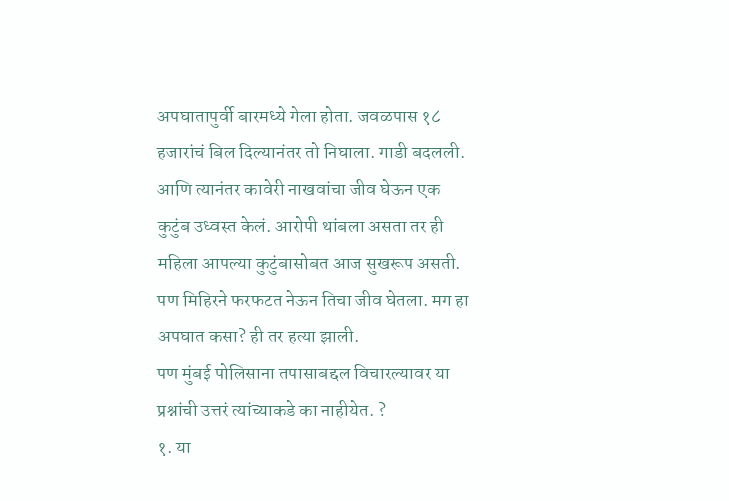अपघातापुर्वी बारमध्ये गेला होता. जवळपास १८ हजारांचं बिल दिल्यानंतर तो निघाला. गाडी बदलली. आणि त्यानंतर कावेरी नाखवांचा जीव घेऊन एक कुटुंब उध्वस्त केलं. आरोपी थांबला असता तर ही महिला आपल्या कुटुंबासोबत आज सुखरूप असती. पण मिहिरने फरफटत नेऊन तिचा जीव घेतला. मग हा अपघात कसा? ही तर हत्या झाली.
पण मुंबई पोलिसाना तपासाबद्दल विचारल्यावर या प्रश्नांची उत्तरं त्यांच्याकडे का नाहीयेत. ?
१. या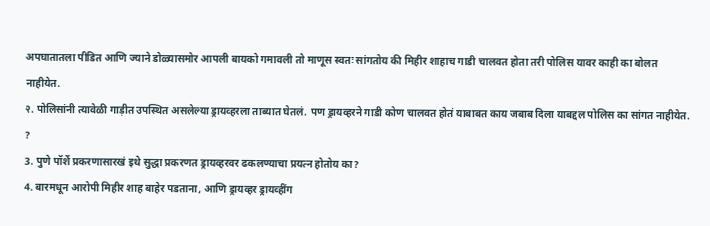अपघातातला पीडित आणि ज्याने डोळ्यासमोर आपली बायको गमावली तो माणूस स्वतः सांगतोय की मिहीर शाहाच गाडी चालवत होता तरी पोलिस यावर काही का बोलत नाहीयेत.
२. पोलिसांनी त्यावेळी गाड़ीत उपस्थित असलेल्या ड्रायव्हरला ताब्यात घेतलं. पण ड्रायव्हरने गाडी कोण चालवत होतं याबाबत काय जबाब दिला याबद्दल पोलिस का सांगत नाहीयेत. ?
3. पुणे पॉर्शे प्रकरणासारखं इथे सुद्धा प्रकरणत ड्रायव्हरवर ढकलण्याचा प्रयत्न होतोय का?
4. बारमधून आरोपी मिहीर शाह बाहेर पडताना, आणि ड्रायव्हर ड्रायव्हींग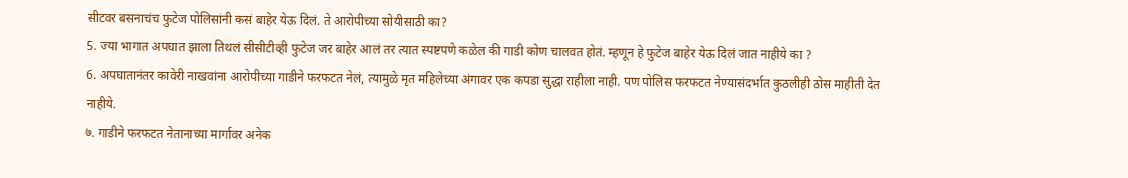सीटवर बसनाचंच फुटेज पोलिसांनी कसं बाहेर येऊ दिलं. ते आरोपीच्या सोयीसाठी का?
5. ज्या भागात अपघात झाला तिथलं सीसीटीव्ही फुटेज जर बाहेर आलं तर त्यात स्पष्टपणे कळेल की गाडी कोण चालवत होतं. म्हणून हे फुटेज बाहेर येऊ दिलं जात नाहीये का ?
6. अपघातानंतर कावेरी नाखवांना आरोपीच्या गाडीने फरफटत नेलं, त्यामुळे मृत महिलेच्या अंगावर एक कपडा सुद्धा राहीला नाही. पण पोलिस फरफटत नेण्यासंदर्भात कुठलीही ठोस माहीती देत नाहीये.
७. गाडीने फरफटत नेतानाच्या मार्गावर अनेक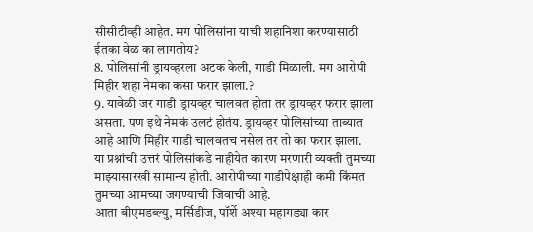सीसीटीव्ही आहेत. मग पोलिसांना याची शहानिशा करण्यासाठी ईतका वेळ का लागतोय?
8. पोलिसांनी ड्रायव्हरला अटक केली, गाडी मिळाली. मग आरोपी मिहीर शहा नेमका कसा फरार झाला.?
9. यावेळी जर गाडी ड्रायव्हर चालवत होता तर ड्रायव्हर फरार झाला असता. पण इथे नेमकं उलटं होतंय. ड्रायव्हर पोलिसांच्या ताब्यात आहे आणि मिहीर गाडी चालवतच नसेल तर तो का फरार झाला.
या प्रश्नांची उत्तरं पोलिसांकडे नाहीयेत कारण मरणारी व्यक्ती तुमच्या माझ्यासारखी सामान्य होती. आरोपीच्या गाडीपेक्षाही कमी किंमत तुमच्या आमच्या जगण्याची जिवाची आहे.
आता बीएमडब्ल्यु, मर्सिडीज, पॉर्शे अश्या महागड्या कार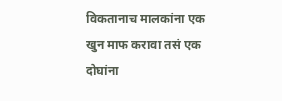विकतानाच मालकांना एक खुन माफ करावा तसं एक दोघांना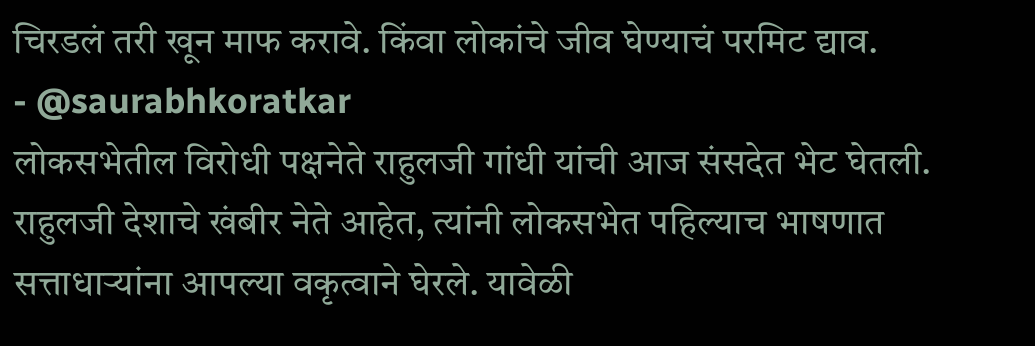चिरडलं तरी खून माफ करावे. किंवा लोकांचे जीव घेण्याचं परमिट द्याव.
- @saurabhkoratkar
लोकसभेतील विरोधी पक्षनेते राहुलजी गांधी यांची आज संसदेत भेट घेतली. राहुलजी देशाचे खंबीर नेते आहेत, त्यांनी लोकसभेत पहिल्याच भाषणात सत्ताधाऱ्यांना आपल्या वकृत्वाने घेरले. यावेळी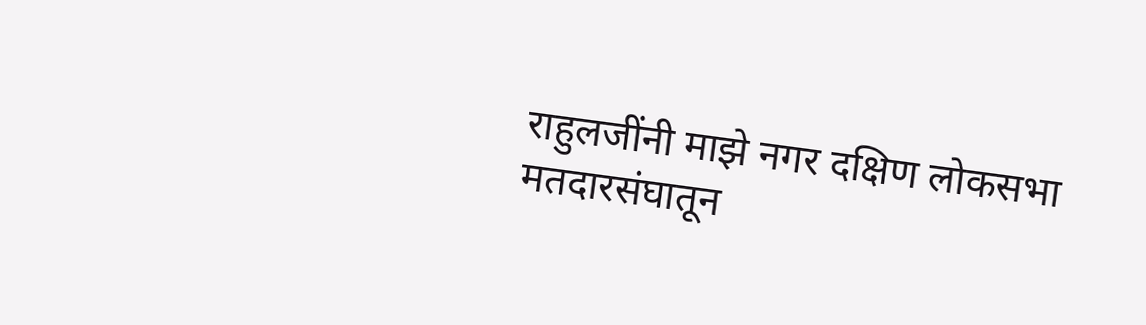राहुलजींनी माझे नगर दक्षिण लोकसभा मतदारसंघातून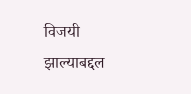विजयी झाल्याबद्दल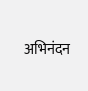अभिनंदन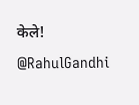केले!
@RahulGandhi